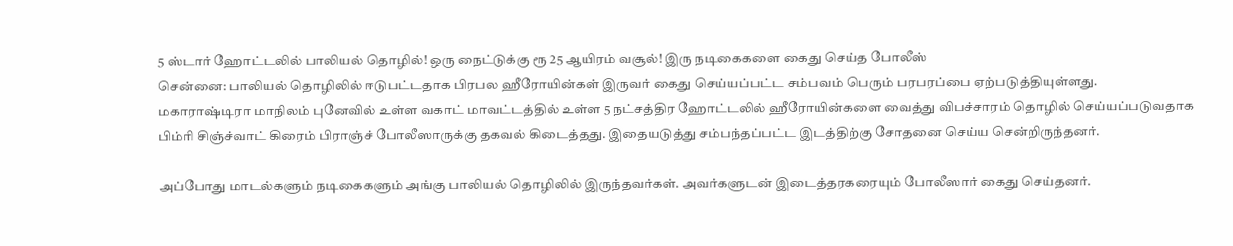5 ஸ்டார் ஹோட்டலில் பாலியல் தொழில்! ஒரு நைட்டுக்கு ரூ 25 ஆயிரம் வசூல்! இரு நடிகைகளை கைது செய்த போலீஸ்
சென்னை: பாலியல் தொழிலில் ஈடுபட்டதாக பிரபல ஹீரோயின்கள் இருவர் கைது செய்யப்பட்ட சம்பவம் பெரும் பரபரப்பை ஏற்படுத்தியுள்ளது.
மகாராஷ்டிரா மாநிலம் புனேவில் உள்ள வகாட் மாவட்டத்தில் உள்ள 5 நட்சத்திர ஹோட்டலில் ஹீரோயின்களை வைத்து விபச்சாரம் தொழில் செய்யப்படுவதாக பிம்ரி சிஞ்ச்வாட் கிரைம் பிராஞ்ச் போலீஸாருக்கு தகவல் கிடைத்தது. இதையடுத்து சம்பந்தப்பட்ட இடத்திற்கு சோதனை செய்ய சென்றிருந்தனர்.

அப்போது மாடல்களும் நடிகைகளும் அங்கு பாலியல் தொழிலில் இருந்தவர்கள். அவர்களுடன் இடைத்தரகரையும் போலீஸார் கைது செய்தனர்.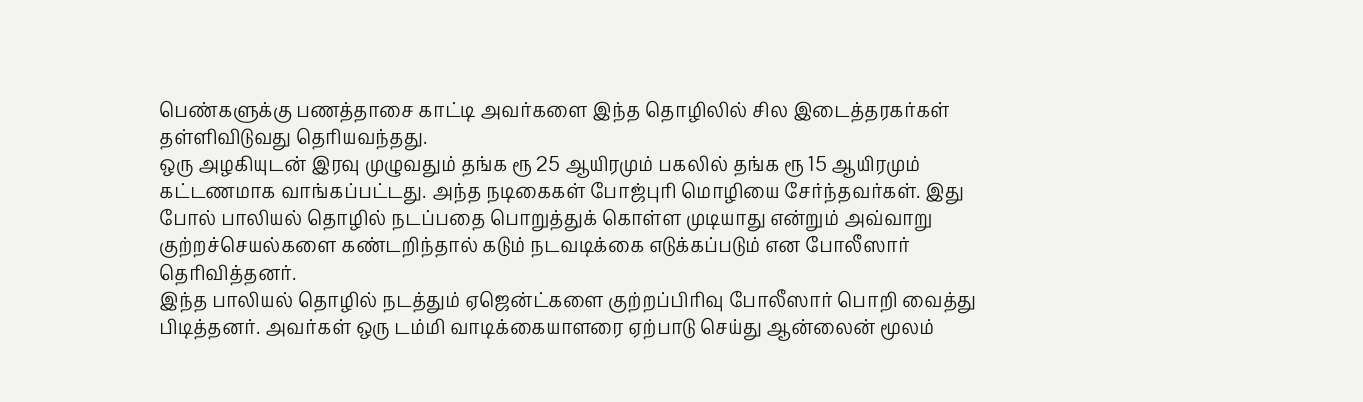பெண்களுக்கு பணத்தாசை காட்டி அவர்களை இந்த தொழிலில் சில இடைத்தரகர்கள் தள்ளிவிடுவது தெரியவந்தது.
ஒரு அழகியுடன் இரவு முழுவதும் தங்க ரூ 25 ஆயிரமும் பகலில் தங்க ரூ 15 ஆயிரமும் கட்டணமாக வாங்கப்பட்டது. அந்த நடிகைகள் போஜ்புரி மொழியை சேர்ந்தவர்கள். இது போல் பாலியல் தொழில் நடப்பதை பொறுத்துக் கொள்ள முடியாது என்றும் அவ்வாறு குற்றச்செயல்களை கண்டறிந்தால் கடும் நடவடிக்கை எடுக்கப்படும் என போலீஸார் தெரிவித்தனர்.
இந்த பாலியல் தொழில் நடத்தும் ஏஜென்ட்களை குற்றப்பிரிவு போலீஸார் பொறி வைத்து பிடித்தனர். அவர்கள் ஒரு டம்மி வாடிக்கையாளரை ஏற்பாடு செய்து ஆன்லைன் மூலம்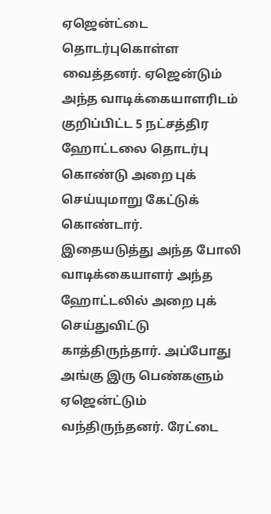ஏஜென்ட்டை தொடர்புகொள்ள வைத்தனர். ஏஜென்டும் அந்த வாடிக்கையாளரிடம் குறிப்பிட்ட 5 நட்சத்திர ஹோட்டலை தொடர்பு கொண்டு அறை புக் செய்யுமாறு கேட்டுக் கொண்டார்.
இதையடுத்து அந்த போலி வாடிக்கையாளர் அந்த ஹோட்டலில் அறை புக் செய்துவிட்டு காத்திருந்தார். அப்போது அங்கு இரு பெண்களும் ஏஜென்ட்டும் வந்திருந்தனர். ரேட்டை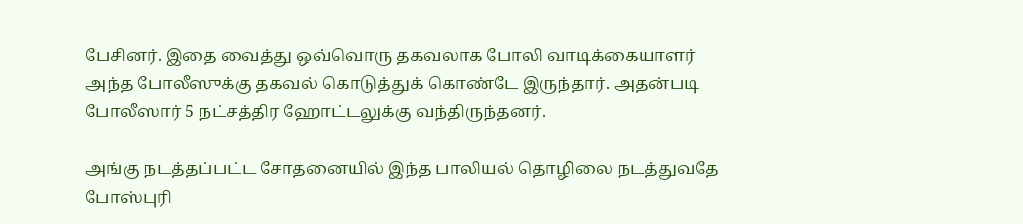பேசினர். இதை வைத்து ஒவ்வொரு தகவலாக போலி வாடிக்கையாளர் அந்த போலீஸுக்கு தகவல் கொடுத்துக் கொண்டே இருந்தார். அதன்படி போலீஸார் 5 நட்சத்திர ஹோட்டலுக்கு வந்திருந்தனர்.

அங்கு நடத்தப்பட்ட சோதனையில் இந்த பாலியல் தொழிலை நடத்துவதே போஸ்புரி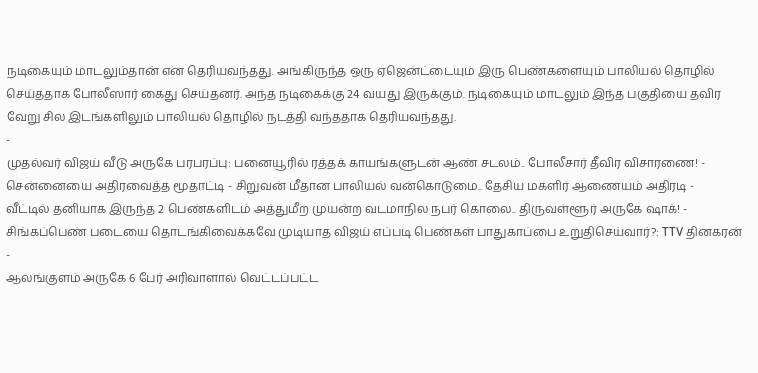நடிகையும் மாடலும்தான் என தெரியவந்தது. அங்கிருந்த ஒரு ஏஜென்ட்டையும் இரு பெண்களையும் பாலியல் தொழில் செய்ததாக போலீஸார் கைது செய்தனர். அந்த நடிகைக்கு 24 வயது இருக்கும். நடிகையும் மாடலும் இந்த பகுதியை தவிர வேறு சில இடங்களிலும் பாலியல் தொழில் நடத்தி வந்ததாக தெரியவந்தது.
-
முதல்வர் விஜய் வீடு அருகே பரபரப்பு: பனையூரில் ரத்தக் காயங்களுடன் ஆண் சடலம்.. போலீசார் தீவிர விசாரணை! -
சென்னையை அதிரவைத்த மூதாட்டி - சிறுவன் மீதான பாலியல் வன்கொடுமை.. தேசிய மகளிர் ஆணையம் அதிரடி -
வீட்டில் தனியாக இருந்த 2 பெண்களிடம் அத்துமீற முயன்ற வடமாநில நபர் கொலை.. திருவள்ளூர் அருகே ஷாக்! -
சிங்கப்பெண் படையை தொடங்கிவைக்கவே முடியாத விஜய் எப்படி பெண்கள் பாதுகாப்பை உறுதிசெய்வார்?: TTV தினகரன் -
ஆலங்குளம் அருகே 6 பேர் அரிவாளால் வெட்டப்பட்ட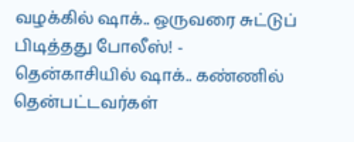வழக்கில் ஷாக்.. ஒருவரை சுட்டுப் பிடித்தது போலீஸ்! -
தென்காசியில் ஷாக்.. கண்ணில் தென்பட்டவர்கள்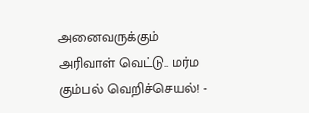அனைவருக்கும் அரிவாள் வெட்டு.. மர்ம கும்பல் வெறிச்செயல்! -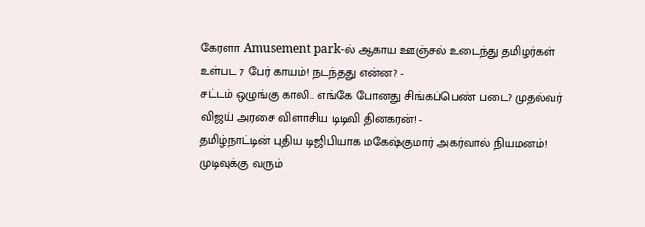கேரளா Amusement park-ல் ஆகாய ஊஞ்சல் உடைந்து தமிழர்கள் உள்பட 7 பேர் காயம்! நடந்தது என்ன? -
சட்டம் ஒழுங்கு காலி.. எங்கே போனது சிங்கப்பெண் படை? முதல்வர் விஜய் அரசை விளாசிய டிடிவி தினகரன்! -
தமிழ்நாட்டின் புதிய டிஜிபியாக மகேஷ்குமார் அகர்வால் நியமனம்! முடிவுக்கு வரும்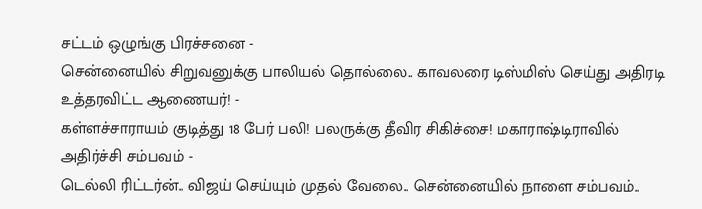சட்டம் ஒழுங்கு பிரச்சனை -
சென்னையில் சிறுவனுக்கு பாலியல் தொல்லை.. காவலரை டிஸ்மிஸ் செய்து அதிரடி உத்தரவிட்ட ஆணையர்! -
கள்ளச்சாராயம் குடித்து 18 பேர் பலி! பலருக்கு தீவிர சிகிச்சை! மகாராஷ்டிராவில் அதிர்ச்சி சம்பவம் -
டெல்லி ரிட்டர்ன்.. விஜய் செய்யும் முதல் வேலை.. சென்னையில் நாளை சம்பவம்..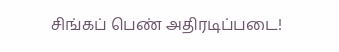சிங்கப் பெண் அதிரடிப்படை!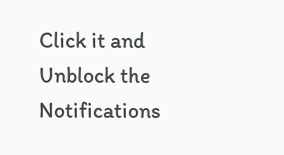Click it and Unblock the Notifications